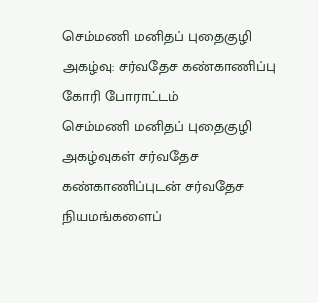செம்மணி மனிதப் புதைகுழி அகழ்வு: சர்வதேச கண்காணிப்பு கோரி போராட்டம்
செம்மணி மனிதப் புதைகுழி அகழ்வுகள் சர்வதேச கண்காணிப்புடன் சர்வதேச நியமங்களைப்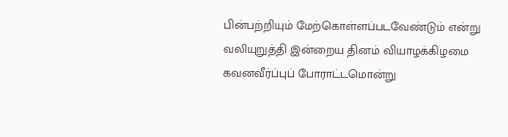பின்பற்றியும் மேற்கொள்ளப்படவேண்டும் என்று வலியுறுத்தி இன்றைய தினம் வியாழக்கிழமை கவனவீர்ப்புப் போராட்டமொன்று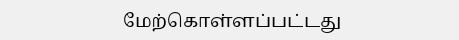மேற்கொள்ளப்பட்டது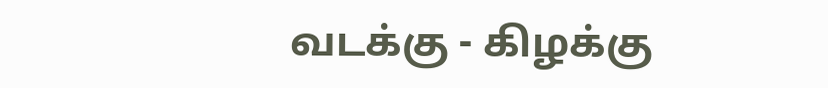வடக்கு - கிழக்கு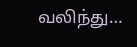வலிந்து…